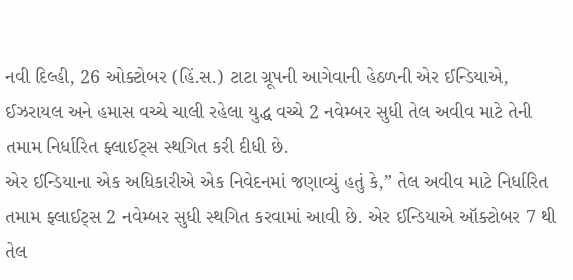નવી દિલ્હી, 26 ઓક્ટોબર (હિં.સ.) ટાટા ગ્રૂપની આગેવાની હેઠળની એર ઈન્ડિયાએ, ઈઝરાયલ અને હમાસ વચ્ચે ચાલી રહેલા યુદ્ધ વચ્ચે 2 નવેમ્બર સુધી તેલ અવીવ માટે તેની તમામ નિર્ધારિત ફ્લાઈટ્સ સ્થગિત કરી દીધી છે.
એર ઈન્ડિયાના એક અધિકારીએ એક નિવેદનમાં જણાવ્યું હતું કે,” તેલ અવીવ માટે નિર્ધારિત તમામ ફ્લાઈટ્સ 2 નવેમ્બર સુધી સ્થગિત કરવામાં આવી છે. એર ઈન્ડિયાએ ઑક્ટોબર 7 થી તેલ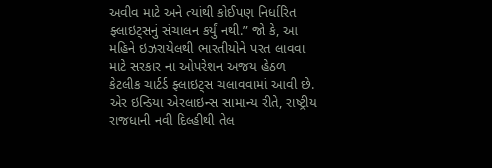અવીવ માટે અને ત્યાંથી કોઈપણ નિર્ધારિત ફ્લાઇટ્સનું સંચાલન કર્યું નથી.” જો કે, આ મહિને ઇઝરાયેલથી ભારતીયોને પરત લાવવા માટે સરકાર ના ઓપરેશન અજય હેઠળ કેટલીક ચાર્ટર્ડ ફ્લાઇટ્સ ચલાવવામાં આવી છે.
એર ઇન્ડિયા એરલાઇન્સ સામાન્ય રીતે, રાષ્ટ્રીય રાજધાની નવી દિલ્હીથી તેલ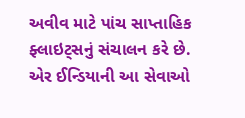અવીવ માટે પાંચ સાપ્તાહિક ફ્લાઇટ્સનું સંચાલન કરે છે. એર ઈન્ડિયાની આ સેવાઓ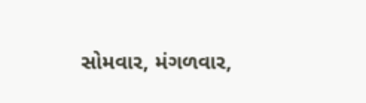સોમવાર, મંગળવાર,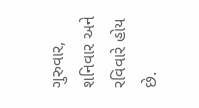ગુરુવાર, શનિવાર અને રવિવારે હોય છે.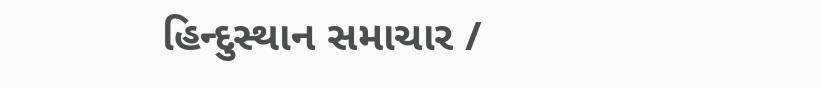હિન્દુસ્થાન સમાચાર /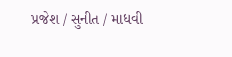પ્રજેશ / સુનીત / માધવી